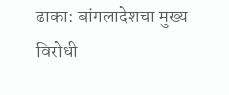ढाका: बांगलादेशचा मुख्य विरोधी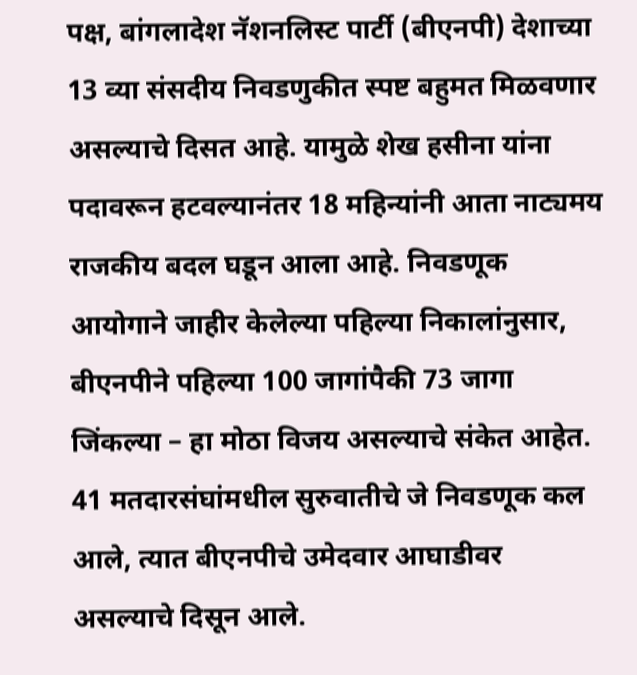पक्ष, बांगलादेश नॅशनलिस्ट पार्टी (बीएनपी) देशाच्या 13 व्या संसदीय निवडणुकीत स्पष्ट बहुमत मिळवणार असल्याचे दिसत आहे. यामुळे शेख हसीना यांना पदावरून हटवल्यानंतर 18 महिन्यांनी आता नाट्यमय राजकीय बदल घडून आला आहे. निवडणूक आयोगाने जाहीर केलेल्या पहिल्या निकालांनुसार, बीएनपीने पहिल्या 100 जागांपैकी 73 जागा जिंकल्या – हा मोठा विजय असल्याचे संकेत आहेत. 41 मतदारसंघांमधील सुरुवातीचे जे निवडणूक कल आले, त्यात बीएनपीचे उमेदवार आघाडीवर असल्याचे दिसून आले.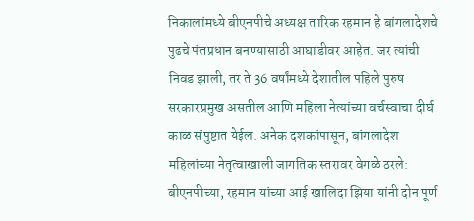निकालांमध्ये बीएनपीचे अध्यक्ष तारिक रहमान हे बांगलादेशचे पुढचे पंतप्रधान बनण्यासाठी आघाडीवर आहेत. जर त्यांची निवड झाली, तर ते 36 वर्षांमध्ये देशातील पहिले पुरुष सरकारप्रमुख असतील आणि महिला नेत्यांच्या वर्चस्वाचा दीर्घ काळ संपुष्टात येईल. अनेक दशकांपासून, बांगलादेश महिलांच्या नेतृत्वाखाली जागतिक स्तरावर वेगळे ठरले: बीएनपीच्या, रहमान यांच्या आई खालिदा झिया यांनी दोन पूर्ण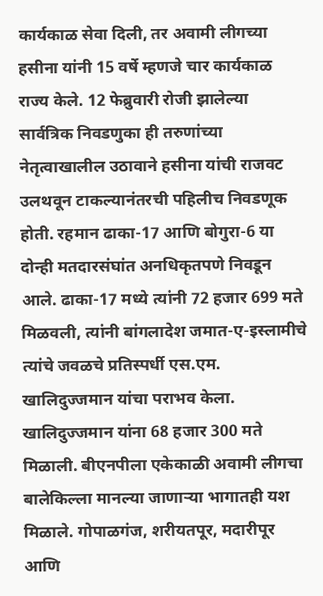कार्यकाळ सेवा दिली, तर अवामी लीगच्या हसीना यांनी 15 वर्षे म्हणजे चार कार्यकाळ राज्य केले. 12 फेब्रुवारी रोजी झालेल्या सार्वत्रिक निवडणुका ही तरुणांच्या नेतृत्वाखालील उठावाने हसीना यांची राजवट उलथवून टाकल्यानंतरची पहिलीच निवडणूक होती. रहमान ढाका-17 आणि बोगुरा-6 या दोन्ही मतदारसंघांत अनधिकृतपणे निवडून आले. ढाका-17 मध्ये त्यांनी 72 हजार 699 मते मिळवली, त्यांनी बांगलादेश जमात-ए-इस्लामीचे त्यांचे जवळचे प्रतिस्पर्धी एस.एम. खालिदुज्जमान यांचा पराभव केला. खालिदुज्जमान यांना 68 हजार 300 मते मिळाली. बीएनपीला एकेकाळी अवामी लीगचा बालेकिल्ला मानल्या जाणाऱ्या भागातही यश मिळाले. गोपाळगंज, शरीयतपूर, मदारीपूर आणि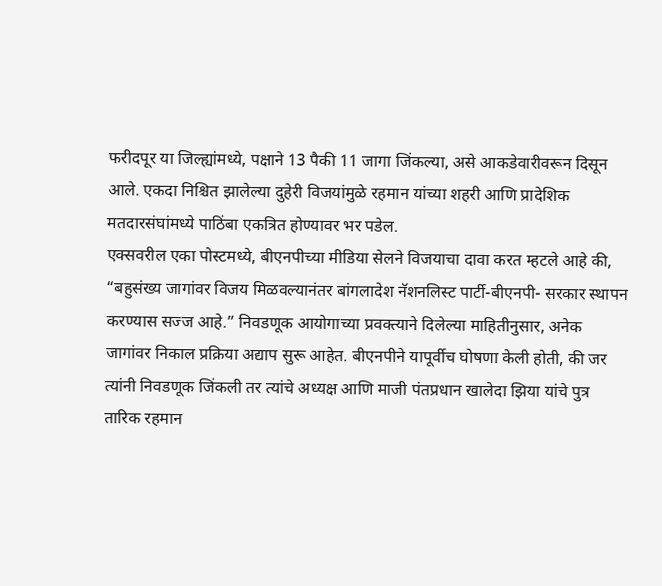फरीदपूर या जिल्ह्यांमध्ये, पक्षाने 13 पैकी 11 जागा जिंकल्या, असे आकडेवारीवरून दिसून आले. एकदा निश्चित झालेल्या दुहेरी विजयांमुळे रहमान यांच्या शहरी आणि प्रादेशिक मतदारसंघांमध्ये पाठिंबा एकत्रित होण्यावर भर पडेल.
एक्सवरील एका पोस्टमध्ये, बीएनपीच्या मीडिया सेलने विजयाचा दावा करत म्हटले आहे की, “बहुसंख्य जागांवर विजय मिळवल्यानंतर बांगलादेश नॅशनलिस्ट पार्टी-बीएनपी- सरकार स्थापन करण्यास सज्ज आहे.” निवडणूक आयोगाच्या प्रवक्त्याने दिलेल्या माहितीनुसार, अनेक जागांवर निकाल प्रक्रिया अद्याप सुरू आहेत. बीएनपीने यापूर्वीच घोषणा केली होती, की जर त्यांनी निवडणूक जिंकली तर त्यांचे अध्यक्ष आणि माजी पंतप्रधान खालेदा झिया यांचे पुत्र तारिक रहमान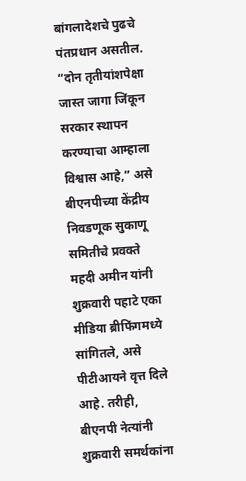बांगलादेशचे पुढचे पंतप्रधान असतील. “दोन तृतीयांशपेक्षा जास्त जागा जिंकून सरकार स्थापन करण्याचा आम्हाला विश्वास आहे,” असे बीएनपीच्या केंद्रीय निवडणूक सुकाणू समितीचे प्रवक्ते महदी अमीन यांनी शुक्रवारी पहाटे एका मीडिया ब्रीफिंगमध्ये सांगितले, असे पीटीआयने वृत्त दिले आहे. तरीही, बीएनपी नेत्यांनी शुक्रवारी समर्थकांना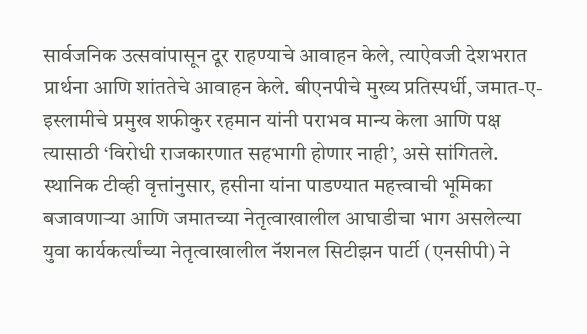सार्वजनिक उत्सवांपासून दूर राहण्याचे आवाहन केले, त्याऐवजी देशभरात प्रार्थना आणि शांततेचे आवाहन केले. बीएनपीचे मुख्य प्रतिस्पर्धी, जमात-ए-इस्लामीचे प्रमुख शफीकुर रहमान यांनी पराभव मान्य केला आणि पक्ष त्यासाठी ‘विरोधी राजकारणात सहभागी होणार नाही’, असे सांगितले.
स्थानिक टीव्ही वृत्तांनुसार, हसीना यांना पाडण्यात महत्त्वाची भूमिका बजावणाऱ्या आणि जमातच्या नेतृत्वाखालील आघाडीचा भाग असलेल्या युवा कार्यकर्त्यांच्या नेतृत्वाखालील नॅशनल सिटीझन पार्टी (एनसीपी) ने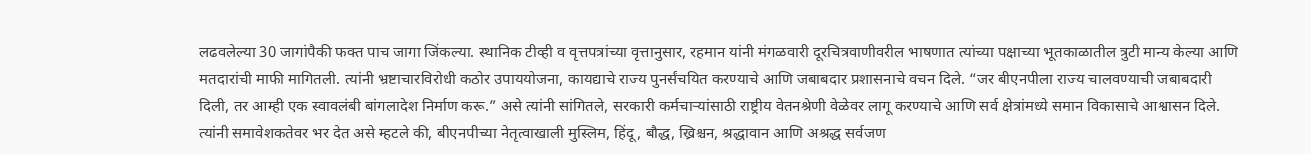लढवलेल्या 30 जागांपैकी फक्त पाच जागा जिंकल्या. स्थानिक टीव्ही व वृत्तपत्रांच्या वृत्तानुसार, रहमान यांनी मंगळवारी दूरचित्रवाणीवरील भाषणात त्यांच्या पक्षाच्या भूतकाळातील त्रुटी मान्य केल्या आणि मतदारांची माफी मागितली. त्यांनी भ्रष्टाचारविरोधी कठोर उपाययोजना, कायद्याचे राज्य पुनर्संचयित करण्याचे आणि जबाबदार प्रशासनाचे वचन दिले. “जर बीएनपीला राज्य चालवण्याची जबाबदारी दिली, तर आम्ही एक स्वावलंबी बांगलादेश निर्माण करू.” असे त्यांनी सांगितले, सरकारी कर्मचाऱ्यांसाठी राष्ट्रीय वेतनश्रेणी वेळेवर लागू करण्याचे आणि सर्व क्षेत्रांमध्ये समान विकासाचे आश्वासन दिले. त्यांनी समावेशकतेवर भर देत असे म्हटले की, बीएनपीच्या नेतृत्वाखाली मुस्लिम, हिंदू, बौद्ध, ख्रिश्चन, श्रद्धावान आणि अश्रद्ध सर्वजण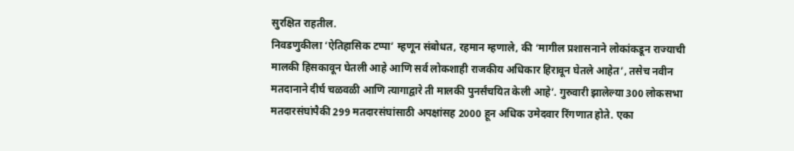सुरक्षित राहतील.
निवडणुकीला ‘ऐतिहासिक टप्पा’ म्हणून संबोधत, रहमान म्हणाले, की ‘मागील प्रशासनाने लोकांकडून राज्याची मालकी हिसकावून घेतली आहे आणि सर्व लोकशाही राजकीय अधिकार हिरावून घेतले आहेत’, तसेच नवीन मतदानाने दीर्घ चळवळी आणि त्यागाद्वारे ती मालकी पुनर्संचयित केली आहे’. गुरुवारी झालेल्या 300 लोकसभा मतदारसंघांपैकी 299 मतदारसंघांसाठी अपक्षांसह 2000 हून अधिक उमेदवार रिंगणात होते. एका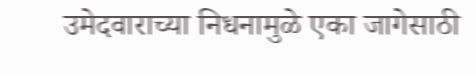उमेदवाराच्या निधनामुळे एका जागेसाठी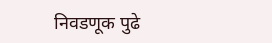निवडणूक पुढे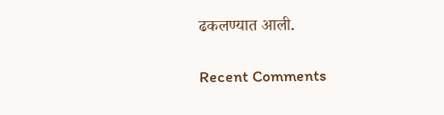ढकलण्यात आली.

Recent Comments